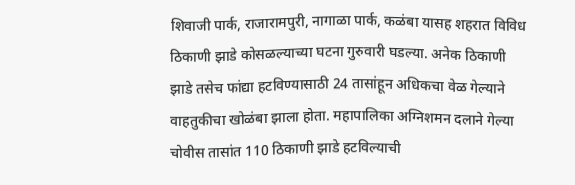शिवाजी पार्क, राजारामपुरी, नागाळा पार्क, कळंबा यासह शहरात विविध ठिकाणी झाडे कोसळल्याच्या घटना गुरुवारी घडल्या. अनेक ठिकाणी झाडे तसेच फांद्या हटविण्यासाठी 24 तासांहून अधिकचा वेळ गेल्याने वाहतुकीचा खोळंबा झाला होता. महापालिका अग्निशमन दलाने गेल्या चोवीस तासांत 110 ठिकाणी झाडे हटविल्याची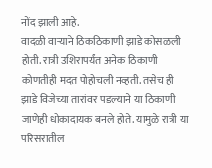नोंद झाली आहे.
वादळी वाऱ्याने ठिकठिकाणी झाडे कोसळली होती. रात्री उशिरापर्यंत अनेक ठिकाणी कोणतीही मदत पोहोचली नव्हती. तसेच ही झाडे विजेच्या तारांवर पडल्याने या ठिकाणी जाणेही धोकादायक बनले होते. यामुळे रात्री या परिसरातील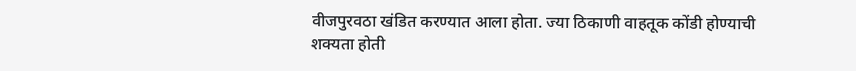वीजपुरवठा खंडित करण्यात आला होता. ज्या ठिकाणी वाहतूक कोंडी होण्याची शक्यता होती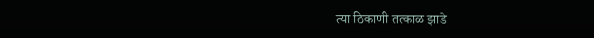त्या ठिकाणी तत्काळ झाडे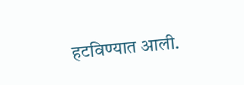हटविण्यात आली.